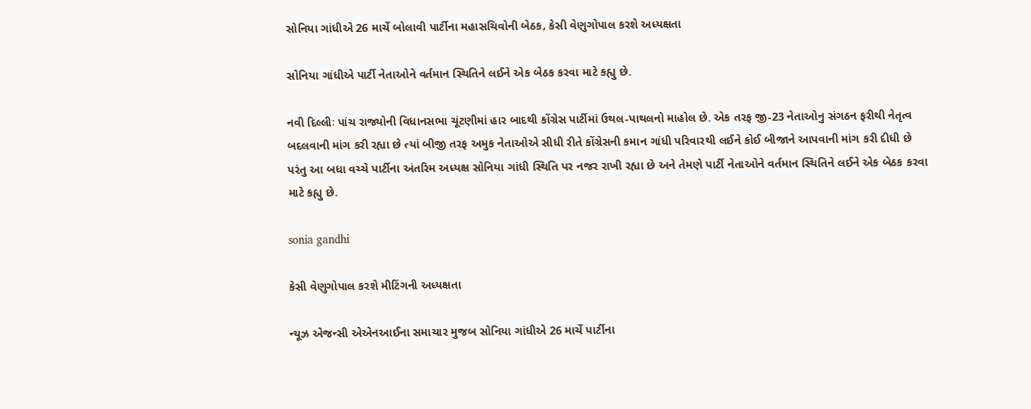સોનિયા ગાંધીએ 26 માર્ચે બોલાવી પાર્ટીના મહાસચિવોની બેઠક, કેસી વેણુગોપાલ કરશે અધ્યક્ષતા

સોનિયા ગાંધીએ પાર્ટી નેતાઓને વર્તમાન સ્થિતિને લઈને એક બેઠક કરવા માટે કહ્યુ છે.

નવી દિલ્લીઃ પાંચ રાજ્યોની વિધાનસભા ચૂંટણીમાં હાર બાદથી કોંગ્રેસ પાર્ટીમાં ઉથલ-પાથલનો માહોલ છે. એક તરફ જી-23 નેતાઓનુ સંગઠન ફરીથી નેતૃત્વ બદલવાની માંગ કરી રહ્યા છે ત્યાં બીજી તરફ અમુક નેતાઓએ સીધી રીતે કોંગ્રેસની કમાન ગાંધી પરિવારથી લઈને કોઈ બીજાને આપવાની માંગ કરી દીધી છે પરંતુ આ બધા વચ્ચે પાર્ટીના અંતરિમ અધ્યક્ષ સોનિયા ગાંધી સ્થિતિ પર નજર રાખી રહ્યા છે અને તેમણે પાર્ટી નેતાઓને વર્તમાન સ્થિતિને લઈને એક બેઠક કરવા માટે કહ્યુ છે.

sonia gandhi

કેસી વેણુગોપાલ કરશે મીટિંગની અધ્યક્ષતા

ન્યૂઝ એજન્સી એએનઆઈના સમાચાર મુજબ સોનિયા ગાંધીએ 26 માર્ચે પાર્ટીના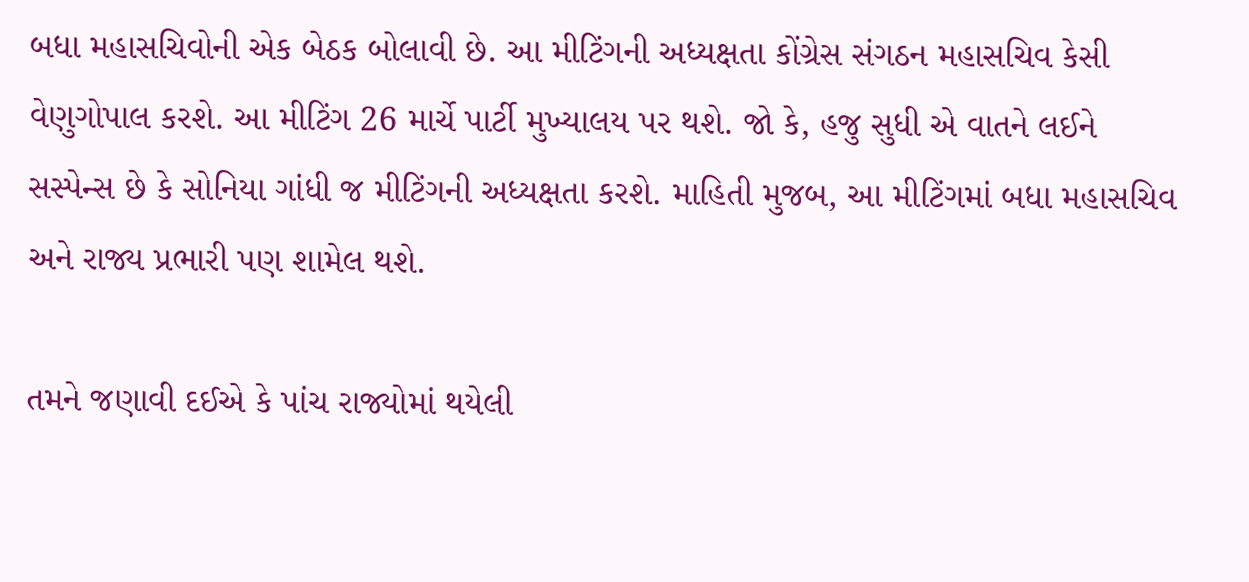બધા મહાસચિવોની એક બેઠક બોલાવી છે. આ મીટિંગની અધ્યક્ષતા કોંગ્રેસ સંગઠન મહાસચિવ કેસી વેણુગોપાલ કરશે. આ મીટિંગ 26 માર્ચે પાર્ટી મુખ્યાલય પર થશે. જો કે, હજુ સુધી એ વાતને લઈને સસ્પેન્સ છે કે સોનિયા ગાંધી જ મીટિંગની અધ્યક્ષતા કરશે. માહિતી મુજબ, આ મીટિંગમાં બધા મહાસચિવ અને રાજ્ય પ્રભારી પણ શામેલ થશે.

તમને જણાવી દઈએ કે પાંચ રાજ્યોમાં થયેલી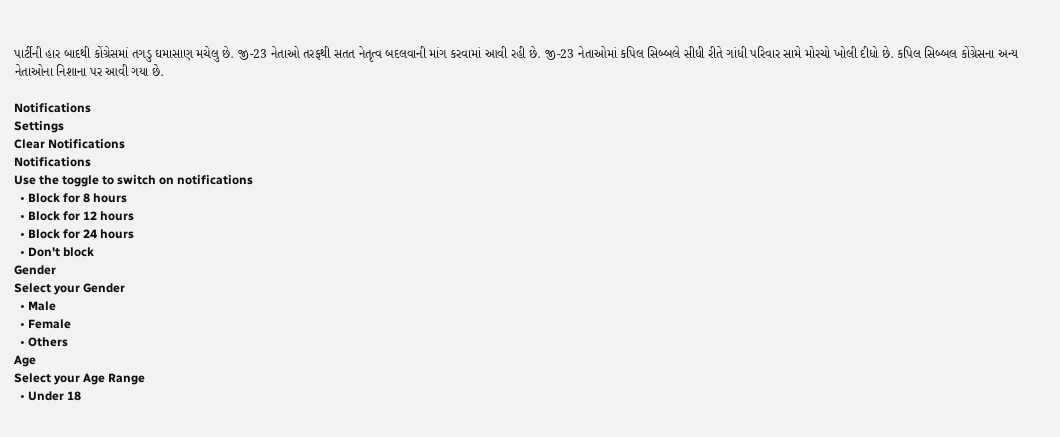પાર્ટીની હાર બાદથી કોંગ્રેસમાં તગડુ ઘમાસાણ મચેલુ છે. જી-23 નેતાઓ તરફથી સતત નેતૃત્વ બદલવાની માંગ કરવામાં આવી રહી છે. જી-23 નેતાઓમાં કપિલ સિબ્બલે સીધી રીતે ગાંધી પરિવાર સામે મોરચો ખોલી દીધો છે. કપિલ સિબ્બલ કોંગ્રેસના અન્ય નેતાઓના નિશાના પર આવી ગયા છે.

Notifications
Settings
Clear Notifications
Notifications
Use the toggle to switch on notifications
  • Block for 8 hours
  • Block for 12 hours
  • Block for 24 hours
  • Don't block
Gender
Select your Gender
  • Male
  • Female
  • Others
Age
Select your Age Range
  • Under 18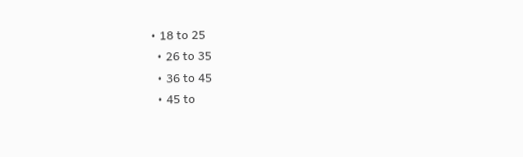• 18 to 25
  • 26 to 35
  • 36 to 45
  • 45 to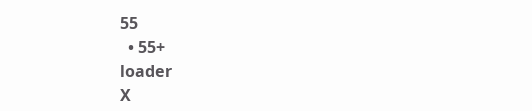55
  • 55+
loader
X